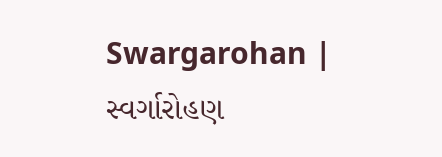Swargarohan | સ્વર્ગારોહણ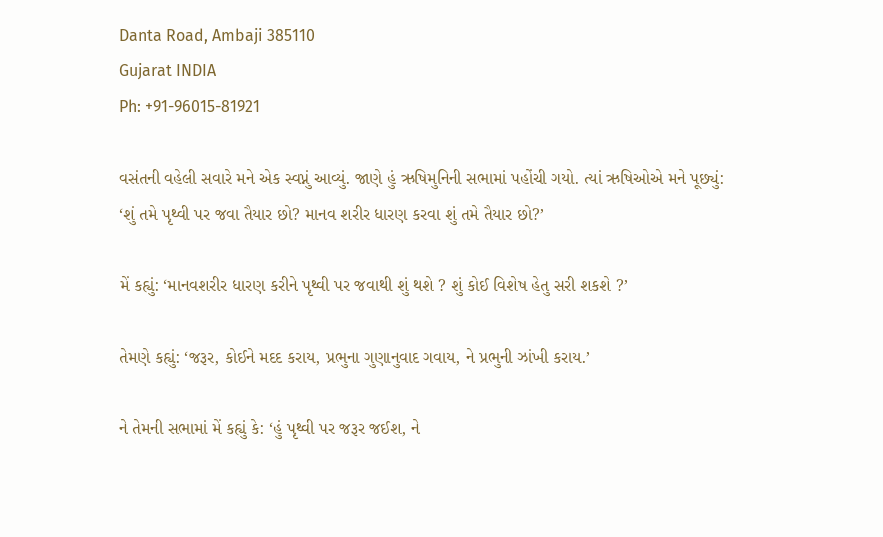Danta Road, Ambaji 385110
Gujarat INDIA
Ph: +91-96015-81921

વસંતની વહેલી સવારે મને એક સ્વપ્નું આવ્યું. જાણે હું ઋષિમુનિની સભામાં પહોંચી ગયો. ત્યાં ઋષિઓએ મને પૂછ્યું: ‘શું તમે પૃથ્વી પર જવા તૈયાર છો? માનવ શરીર ધારણ કરવા શું તમે તૈયાર છો?’

મેં કહ્યું: ‘માનવશરીર ધારણ કરીને પૃથ્વી પર જવાથી શું થશે ? શું કોઈ વિશેષ હેતુ સરી શકશે ?’

તેમણે કહ્યું: ‘જરૂર, કોઈને મદદ કરાય, પ્રભુના ગુણાનુવાદ ગવાય, ને પ્રભુની ઝાંખી કરાય.’

ને તેમની સભામાં મેં કહ્યું કે: ‘હું પૃથ્વી પર જરૂર જઈશ, ને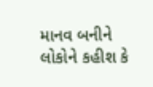માનવ બનીને લોકોને કહીશ કે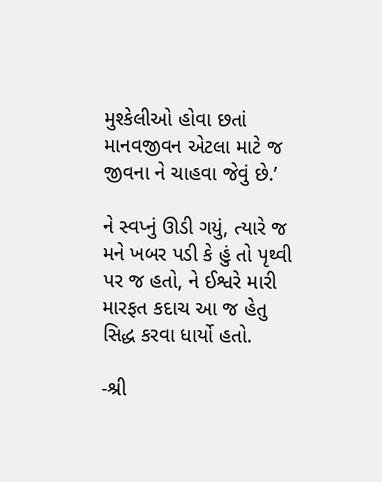મુશ્કેલીઓ હોવા છતાં માનવજીવન એટલા માટે જ જીવના ને ચાહવા જેવું છે.’

ને સ્વપ્નું ઊડી ગયું, ત્યારે જ મને ખબર પડી કે હું તો પૃથ્વી પર જ હતો, ને ઈશ્વરે મારી મારફત કદાચ આ જ હેતુ સિદ્ધ કરવા ધાર્યો હતો.

-શ્રી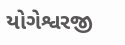યોગેશ્વરજી